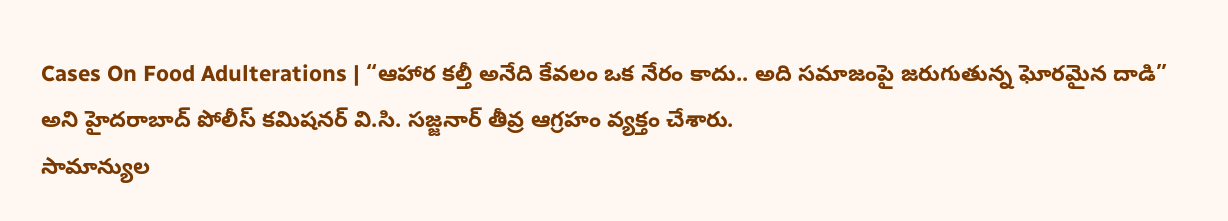Cases On Food Adulterations | “ఆహార కల్తీ అనేది కేవలం ఒక నేరం కాదు.. అది సమాజంపై జరుగుతున్న ఘోరమైన దాడి” అని హైదరాబాద్ పోలీస్ కమిషనర్ వి.సి. సజ్జనార్ తీవ్ర ఆగ్రహం వ్యక్తం చేశారు.
సామాన్యుల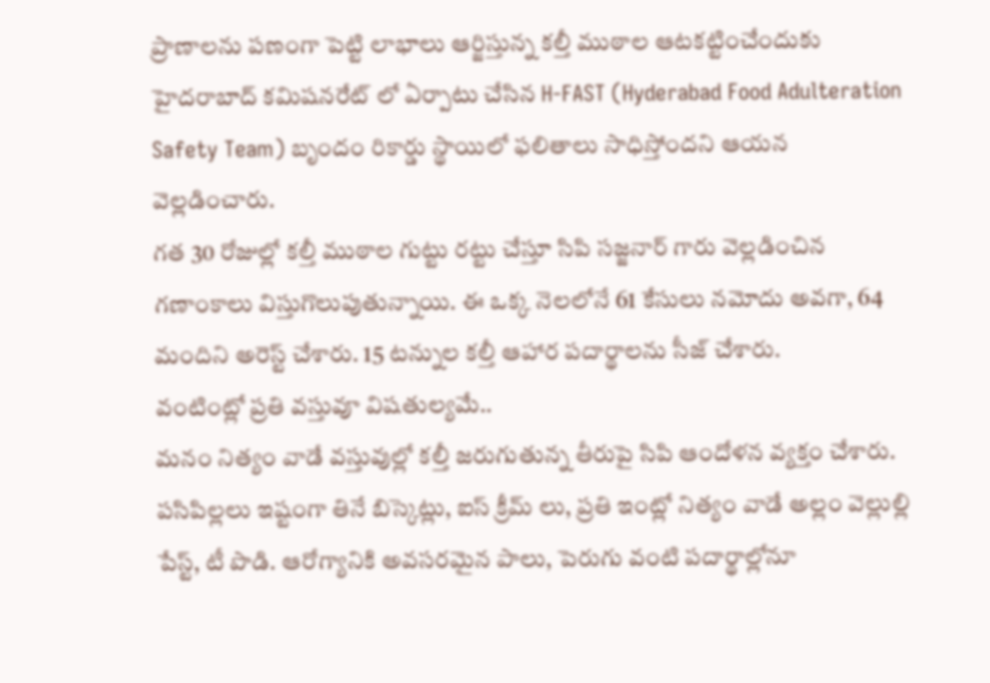ప్రాణాలను పణంగా పెట్టి లాభాలు ఆర్జిస్తున్న కల్తీ ముఠాల ఆటకట్టించేందుకు హైదరాబాద్ కమిషనరేట్ లో ఏర్పాటు చేసిన H-FAST (Hyderabad Food Adulteration Safety Team) బృందం రికార్డు స్థాయిలో ఫలితాలు సాధిస్తోందని ఆయన వెల్లడించారు.
గత 30 రోజుల్లో కల్తీ ముఠాల గుట్టు రట్టు చేస్తూ సిపి సజ్జనార్ గారు వెల్లడించిన గణాంకాలు విస్తుగొలుపుతున్నాయి. ఈ ఒక్క నెలలోనే 61 కేసులు నమోదు అవగా, 64 మందిని అరెస్ట్ చేశారు. 15 టన్నుల కల్తీ ఆహార పదార్థాలను సీజ్ చేశారు.
వంటింట్లో ప్రతి వస్తువూ విషతుల్యమే..
మనం నిత్యం వాడే వస్తువుల్లో కల్తీ జరుగుతున్న తీరుపై సిపి ఆందోళన వ్యక్తం చేశారు. పసిపిల్లలు ఇష్టంగా తినే బిస్కెట్లు, ఐస్ క్రీమ్ లు, ప్రతి ఇంట్లో నిత్యం వాడే అల్లం వెల్లుల్లి పేస్ట్, టీ పొడి. ఆరోగ్యానికి అవసరమైన పాలు, పెరుగు వంటి పదార్థాల్లోనూ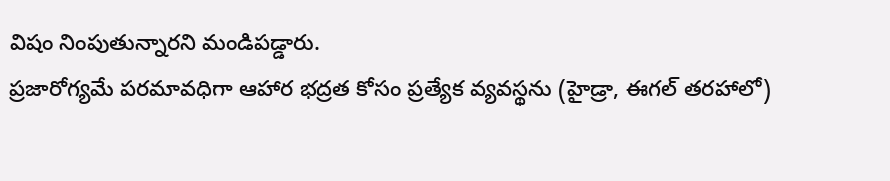విషం నింపుతున్నారని మండిపడ్డారు.
ప్రజారోగ్యమే పరమావధిగా ఆహార భద్రత కోసం ప్రత్యేక వ్యవస్థను (హైడ్రా, ఈగల్ తరహాలో)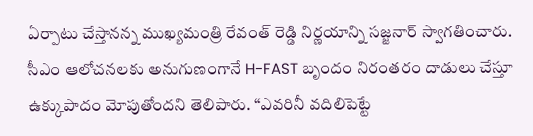ఏర్పాటు చేస్తానన్న ముఖ్యమంత్రి రేవంత్ రెడ్డి నిర్ణయాన్ని సజ్జనార్ స్వాగతించారు.
సీఎం ఆలోచనలకు అనుగుణంగానే H-FAST బృందం నిరంతరం దాడులు చేస్తూ ఉక్కుపాదం మోపుతోందని తెలిపారు. “ఎవరినీ వదిలిపెట్టే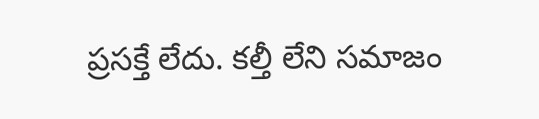ప్రసక్తే లేదు. కల్తీ లేని సమాజం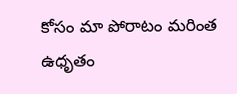కోసం మా పోరాటం మరింత ఉధృతం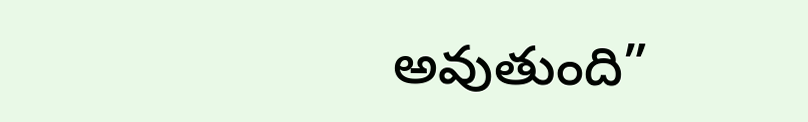అవుతుంది”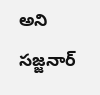అని సజ్జనార్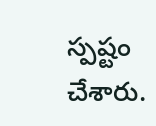స్పష్టం చేశారు.